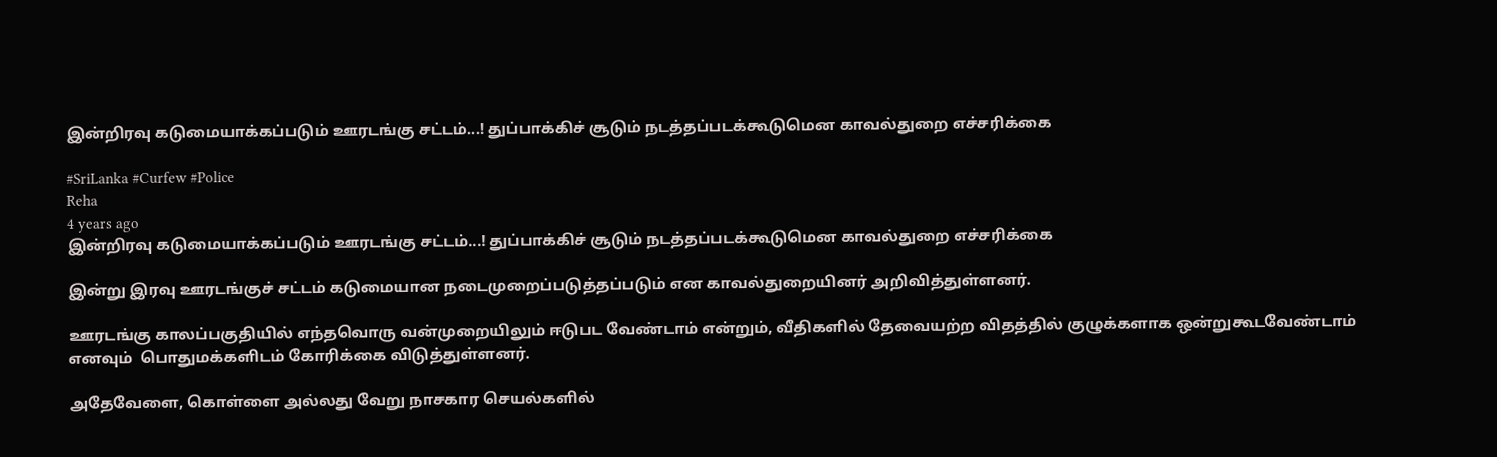இன்றிரவு கடுமையாக்கப்படும் ஊரடங்கு சட்டம்...! துப்பாக்கிச் சூடும் நடத்தப்படக்கூடுமென காவல்துறை எச்சரிக்கை

#SriLanka #Curfew #Police
Reha
4 years ago
இன்றிரவு கடுமையாக்கப்படும் ஊரடங்கு சட்டம்...! துப்பாக்கிச் சூடும் நடத்தப்படக்கூடுமென காவல்துறை எச்சரிக்கை

இன்று இரவு ஊரடங்குச் சட்டம் கடுமையான நடைமுறைப்படுத்தப்படும் என காவல்துறையினர் அறிவித்துள்ளனர்.

ஊரடங்கு காலப்பகுதியில் எந்தவொரு வன்முறையிலும் ஈடுபட வேண்டாம் என்றும், வீதிகளில் தேவையற்ற விதத்தில் குழுக்களாக ஒன்றுகூடவேண்டாம் எனவும்  பொதுமக்களிடம் கோரிக்கை விடுத்துள்ளனர்.

அதேவேளை, கொள்ளை அல்லது வேறு நாசகார செயல்களில்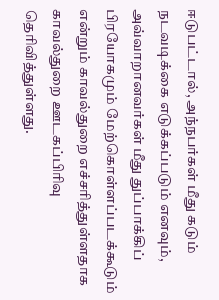ஈடுபட்டால், அந்நபர்கள் மீது கடும் நடவடிக்கை எடுக்கப்படும் எனவும், அவ்வாறானவர்கள் மீது துப்பாக்கிப் பிரயோகமும் மேற்கொள்ளப்படக்கூடும் என்றும் காவல்துறை எச்சரித்துள்ளதாக காவல்துறை ஊடகப்பிரிவு தெரிவித்துள்ளது.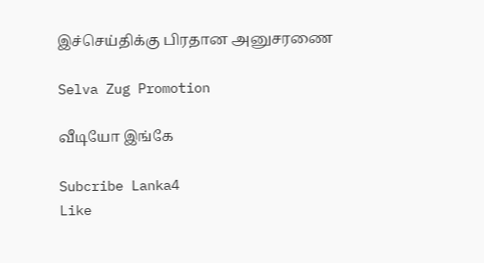இச்செய்திக்கு பிரதான அனுசரணை

Selva Zug Promotion

வீடியோ இங்கே

Subcribe Lanka4
Like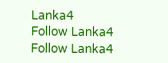Lanka4
Follow Lanka4
Follow Lanka4